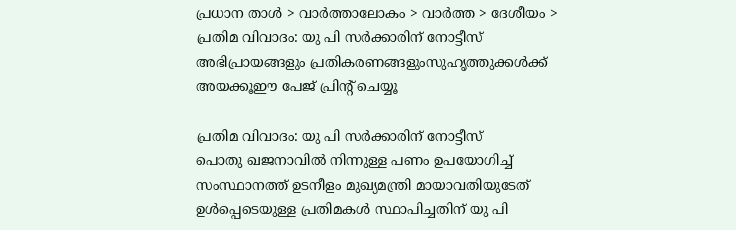പ്രധാന താള്‍ > വാര്‍ത്താലോകം > വാര്‍ത്ത > ദേശീയം > പ്രതിമ വിവാദം: യു പി സര്‍ക്കാരിന് നോട്ടീസ്
അഭിപ്രായങ്ങളും പ്രതികരണങ്ങളുംസുഹൃത്തുക്കള്‍ക്ക് അയക്കൂഈ പേജ് പ്രിന്‍റ് ചെയ്യൂ

പ്രതിമ വിവാദം: യു പി സര്‍ക്കാരിന് നോട്ടീസ്
പൊതു ഖജനാവില്‍ നിന്നുള്ള പണം ഉപയോഗിച്ച് സംസ്ഥാനത്ത് ഉടനീളം മുഖ്യമന്ത്രി മായാവതിയുടേത് ഉള്‍പ്പെടെയുള്ള പ്രതിമകള്‍ സ്ഥാപിച്ചതിന് യു പി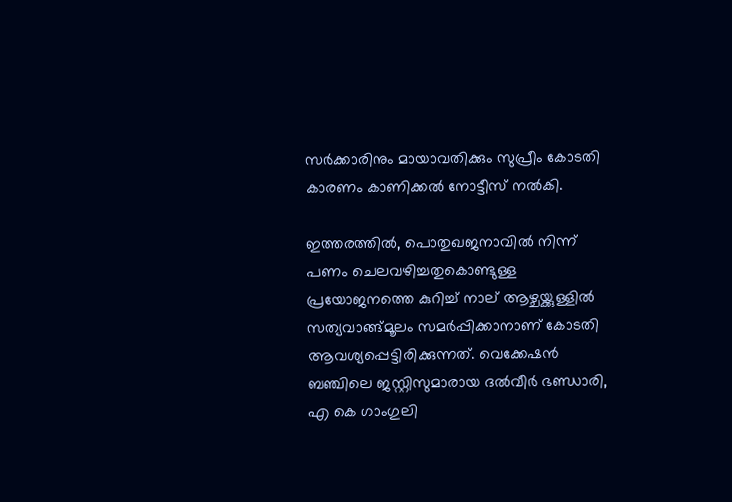സര്‍ക്കാരിനും മായാവതിക്കും സുപ്രീം കോടതി കാരണം കാണിക്കല്‍ നോട്ടീസ് നല്‍കി.

ഇത്തരത്തില്‍, പൊതുഖജനാവില്‍ നിന്ന് പണം ചെലവഴിച്ചതുകൊണ്ടുള്ള പ്രയോജനത്തെ കുറിച്ച് നാല് ആഴ്ചയ്ക്കുള്ളില്‍ സത്യവാങ്ങ്‌മൂലം സമര്‍പ്പിക്കാനാണ് കോടതി ആവശ്യപ്പെട്ടിരിക്കുന്നത്. വെക്കേഷന്‍ ബഞ്ചിലെ ജസ്റ്റിസുമാരായ ദല്‍‌വീര്‍ ഭണ്ഡാരി, എ കെ ഗാംഗുലി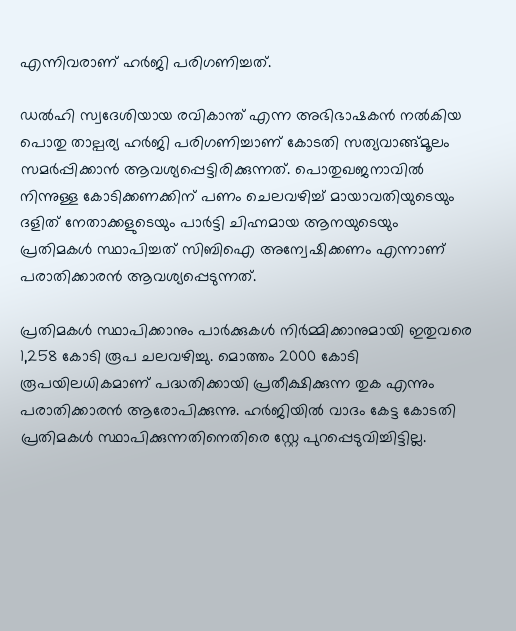എന്നിവരാണ് ഹര്‍ജി പരിഗണിച്ചത്.

ഡല്‍ഹി സ്വദേശിയായ രവികാന്ത് എന്ന അഭിഭാഷകന്‍ നല്‍കിയ പൊതു താല്പര്യ ഹര്‍ജി പരിഗണിച്ചാണ് കോടതി സത്യവാങ്ങ്‌മൂലം സമര്‍പ്പിക്കാന്‍ ആവശ്യപ്പെട്ടിരിക്കുന്നത്. പൊതുഖജനാവില്‍ നിന്നുള്ള കോടിക്കണക്കിന് പണം ചെലവഴിച്ച് മായാവതിയുടെയും ദളിത് നേതാക്കളുടെയും പാര്‍ട്ടി ചിഹ്നമായ ആനയുടെയും പ്രതിമകള്‍ സ്ഥാപിച്ചത് സിബിഐ അന്വേഷിക്കണം എന്നാണ് പരാതിക്കാരന്‍ ആവശ്യപ്പെടുന്നത്.

പ്രതിമകള്‍ സ്ഥാപിക്കാനും പാര്‍ക്കുകള്‍ നിര്‍മ്മിക്കാനുമായി ഇതുവരെ 1,258 കോടി രൂപ ചലവഴിച്ചു. മൊത്തം 2000 കോടി രൂപയിലധികമാണ് പദ്ധതിക്കായി പ്രതീക്ഷിക്കുന്ന തുക എന്നും പരാതിക്കാരന്‍ ആരോപിക്കുന്നു. ഹര്‍ജിയില്‍ വാദം കേട്ട കോടതി പ്രതിമകള്‍ സ്ഥാപിക്കുന്നതിനെതിരെ സ്റ്റേ പുറപ്പെടുവിച്ചിട്ടില്ല.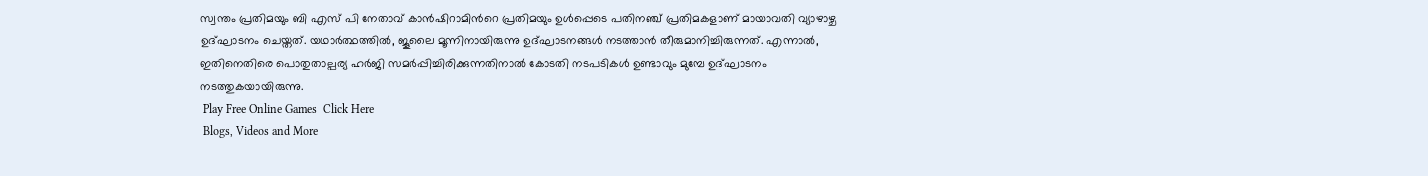സ്വന്തം പ്രതിമയും ബി എസ് പി നേതാവ് കാന്‍ഷിറാമിന്‍റെ പ്രതിമയും ഉള്‍പ്പെടെ പതിനഞ്ച് പ്രതിമകളാണ് മായാവതി വ്യാഴാഴ്ച ഉദ്ഘാടനം ചെയ്തത്. യഥാര്‍ത്ഥത്തില്‍, ജൂലൈ മൂന്നിനായിരുന്നു ഉദ്ഘാടനങ്ങള്‍ നടത്താന്‍ തീരുമാനിച്ചിരുന്നത്. എന്നാല്‍, ഇതിനെതിരെ പൊതുതാല്പര്യ ഹര്‍ജി സമര്‍പ്പിച്ചിരിക്കുന്നതിനാല്‍ കോടതി നടപടികള്‍ ഉണ്ടാവും മുമ്പേ ഉദ്ഘാടനം നടത്തുകയായിരുന്നു.
 Play Free Online Games  Click Here
 Blogs, Videos and More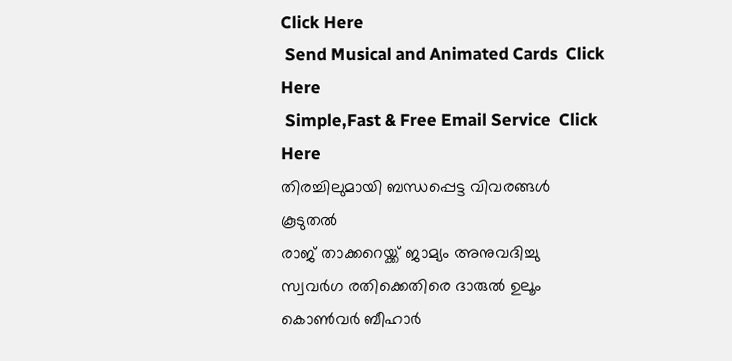Click Here
 Send Musical and Animated Cards  Click Here
 Simple,Fast & Free Email Service  Click Here
തിരച്ചിലുമായി ബന്ധപ്പെട്ട വിവരങ്ങള്‍
കൂടുതല്‍
രാജ് താക്കറെയ്ക്ക് ജാമ്യം അനുവദിച്ചു
സ്വവര്‍ഗ രതിക്കെതിരെ ദാരുല്‍ ഉലൂം
കൊണ്‍‌വര്‍ ബീഹാര്‍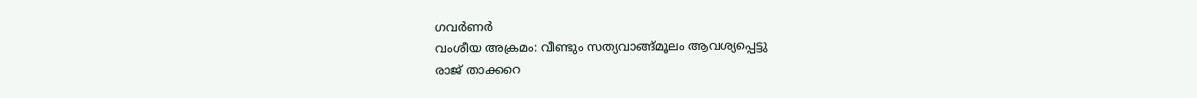ഗവര്‍ണര്‍
വംശീയ അക്രമം: വീണ്ടും സത്യവാങ്ങ്‌മൂലം ആവശ്യപ്പെട്ടു
രാജ് താക്കറെ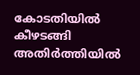കോടതിയില്‍ കീഴടങ്ങി
അതിര്‍ത്തിയില്‍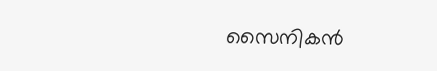സൈനികന്‍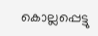കൊല്ലപ്പെട്ടു